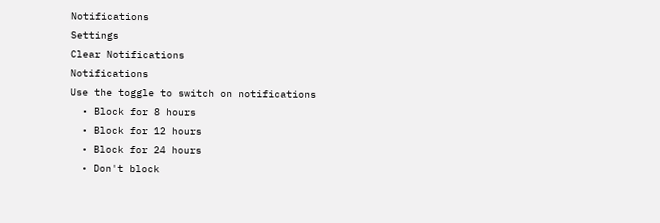Notifications
Settings
Clear Notifications
Notifications
Use the toggle to switch on notifications
  • Block for 8 hours
  • Block for 12 hours
  • Block for 24 hours
  • Don't block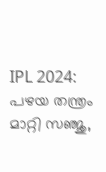IPL 2024: പഴയ തന്ത്രം മാറ്റി സഞ്ജു,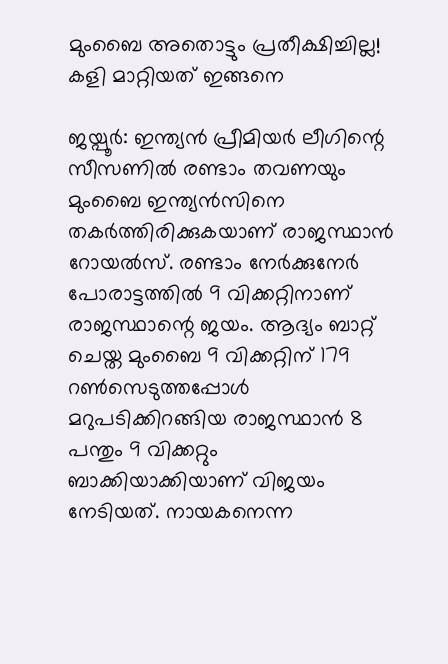മുംബൈ അതൊട്ടും പ്രതീക്ഷിച്ചില്ല! കളി മാറ്റിയത് ഇങ്ങനെ

ജയ്പൂര്‍: ഇന്ത്യന്‍ പ്രീമിയര്‍ ലീഗിന്റെ സീസണില്‍ രണ്ടാം തവണയും മുംബൈ ഇന്ത്യന്‍സിനെ തകര്‍ത്തിരിക്കുകയാണ് രാജസ്ഥാന്‍ റോയല്‍സ്. രണ്ടാം നേര്‍ക്കുനേര്‍ പോരാട്ടത്തില്‍ 9 വിക്കറ്റിനാണ് രാജസ്ഥാന്റെ ജയം. ആദ്യം ബാറ്റ് ചെയ്ത മുംബൈ 9 വിക്കറ്റിന് 179 റണ്‍സെടുത്തപ്പോള്‍ മറുപടിക്കിറങ്ങിയ രാജസ്ഥാന്‍ 8 പന്തും 9 വിക്കറ്റും ബാക്കിയാക്കിയാണ് വിജയം നേടിയത്. നായകനെന്ന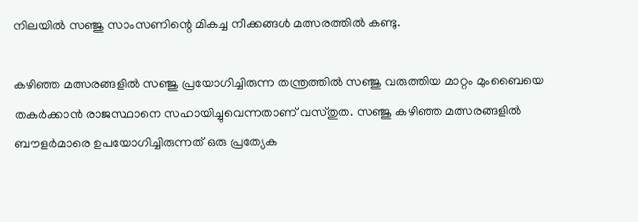നിലയില്‍ സഞ്ജു സാംസണിന്റെ മികച്ച നീക്കങ്ങള്‍ മത്സരത്തില്‍ കണ്ടു.

കഴിഞ്ഞ മത്സരങ്ങളില്‍ സഞ്ജു പ്രയോഗിച്ചിരുന്ന തന്ത്രത്തില്‍ സഞ്ജു വരുത്തിയ മാറ്റം മുംബൈയെ തകര്‍ക്കാന്‍ രാജസ്ഥാനെ സഹായിച്ചുവെന്നതാണ് വസ്തുത. സഞ്ജു കഴിഞ്ഞ മത്സരങ്ങളില്‍ ബൗളര്‍മാരെ ഉപയോഗിച്ചിരുന്നത് ഒരു പ്രത്യേക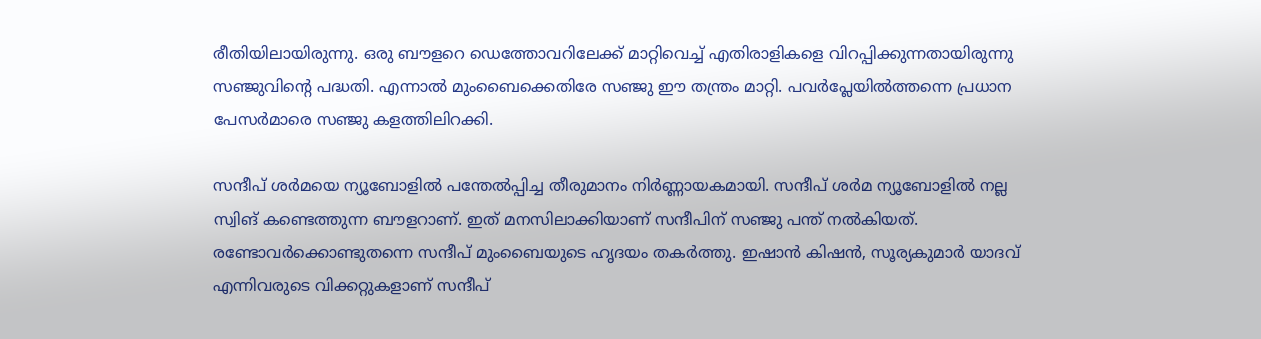രീതിയിലായിരുന്നു. ഒരു ബൗളറെ ഡെത്തോവറിലേക്ക് മാറ്റിവെച്ച് എതിരാളികളെ വിറപ്പിക്കുന്നതായിരുന്നു സഞ്ജുവിന്റെ പദ്ധതി. എന്നാല്‍ മുംബൈക്കെതിരേ സഞ്ജു ഈ തന്ത്രം മാറ്റി. പവര്‍പ്ലേയില്‍ത്തന്നെ പ്രധാന പേസര്‍മാരെ സഞ്ജു കളത്തിലിറക്കി.

സന്ദീപ് ശര്‍മയെ ന്യൂബോളില്‍ പന്തേല്‍പ്പിച്ച തീരുമാനം നിര്‍ണ്ണായകമായി. സന്ദീപ് ശര്‍മ ന്യൂബോളില്‍ നല്ല സ്വിങ് കണ്ടെത്തുന്ന ബൗളറാണ്. ഇത് മനസിലാക്കിയാണ് സന്ദീപിന് സഞ്ജു പന്ത് നല്‍കിയത്. രണ്ടോവര്‍ക്കൊണ്ടുതന്നെ സന്ദീപ് മുംബൈയുടെ ഹൃദയം തകര്‍ത്തു. ഇഷാന്‍ കിഷന്‍, സൂര്യകുമാര്‍ യാദവ് എന്നിവരുടെ വിക്കറ്റുകളാണ് സന്ദീപ്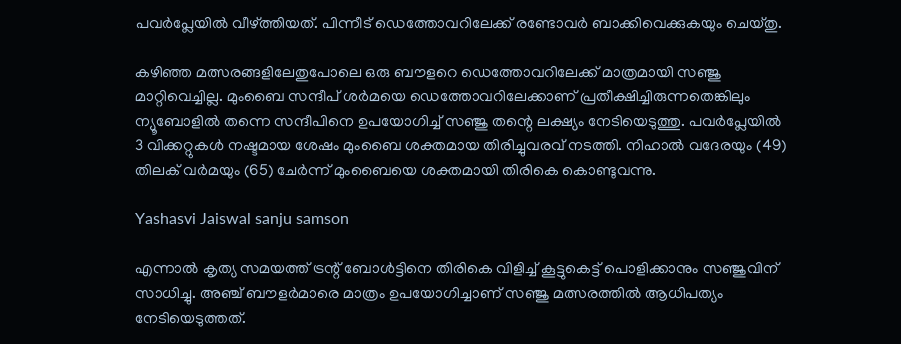പവര്‍പ്ലേയില്‍ വീഴ്ത്തിയത്. പിന്നീട് ഡെത്തോവറിലേക്ക് രണ്ടോവര്‍ ബാക്കിവെക്കുകയും ചെയ്തു.

കഴിഞ്ഞ മത്സരങ്ങളിലേതുപോലെ ഒരു ബൗളറെ ഡെത്തോവറിലേക്ക് മാത്രമായി സഞ്ജു മാറ്റിവെച്ചില്ല. മുംബൈ സന്ദീപ് ശര്‍മയെ ഡെത്തോവറിലേക്കാണ് പ്രതീക്ഷിച്ചിരുന്നതെങ്കിലും ന്യൂബോളില്‍ തന്നെ സന്ദീപിനെ ഉപയോഗിച്ച് സഞ്ജു തന്റെ ലക്ഷ്യം നേടിയെടുത്തു. പവര്‍പ്ലേയില്‍ 3 വിക്കറ്റുകള്‍ നഷ്ടമായ ശേഷം മുംബൈ ശക്തമായ തിരിച്ചുവരവ് നടത്തി. നിഹാല്‍ വദേരയും (49) തിലക് വര്‍മയും (65) ചേര്‍ന്ന് മുംബൈയെ ശക്തമായി തിരികെ കൊണ്ടുവന്നു.

Yashasvi Jaiswal sanju samson

എന്നാല്‍ കൃത്യ സമയത്ത് ട്രന്റ് ബോള്‍ട്ടിനെ തിരികെ വിളിച്ച് കൂട്ടുകെട്ട് പൊളിക്കാനും സഞ്ജുവിന് സാധിച്ചു. അഞ്ച് ബൗളര്‍മാരെ മാത്രം ഉപയോഗിച്ചാണ് സഞ്ജു മത്സരത്തില്‍ ആധിപത്യം നേടിയെടുത്തത്.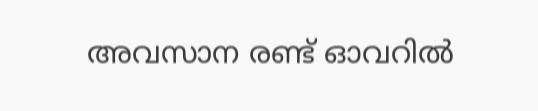അവസാന രണ്ട് ഓവറില്‍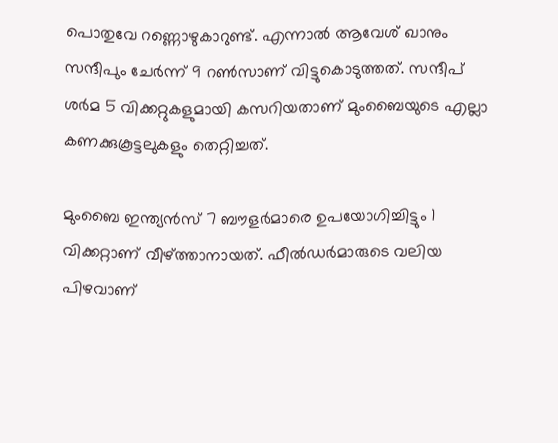പൊതുവേ റണ്ണൊഴുകാറുണ്ട്. എന്നാല്‍ ആവേശ് ഖാനും സന്ദീപും ചേര്‍ന്ന് 9 റണ്‍സാണ് വിട്ടുകൊടുത്തത്. സന്ദീപ് ശര്‍മ 5 വിക്കറ്റുകളുമായി കസറിയതാണ് മുംബൈയുടെ എല്ലാ കണക്കുകൂട്ടലുകളും തെറ്റിച്ചത്.

മുംബൈ ഇന്ത്യന്‍സ് 7 ബൗളര്‍മാരെ ഉപയോഗിച്ചിട്ടും 1 വിക്കറ്റാണ് വീഴ്ത്താനായത്. ഫീല്‍ഡര്‍മാരുടെ വലിയ പിഴവാണ്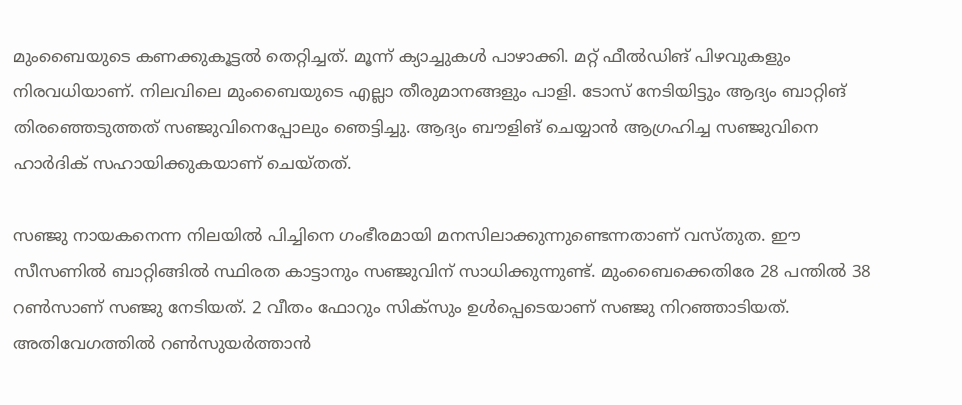മുംബൈയുടെ കണക്കുകൂട്ടല്‍ തെറ്റിച്ചത്. മൂന്ന് ക്യാച്ചുകള്‍ പാഴാക്കി. മറ്റ് ഫീല്‍ഡിങ് പിഴവുകളും നിരവധിയാണ്. നിലവിലെ മുംബൈയുടെ എല്ലാ തീരുമാനങ്ങളും പാളി. ടോസ് നേടിയിട്ടും ആദ്യം ബാറ്റിങ് തിരഞ്ഞെടുത്തത് സഞ്ജുവിനെപ്പോലും ഞെട്ടിച്ചു. ആദ്യം ബൗളിങ് ചെയ്യാന്‍ ആഗ്രഹിച്ച സഞ്ജുവിനെ ഹാര്‍ദിക് സഹായിക്കുകയാണ് ചെയ്തത്.

സഞ്ജു നായകനെന്ന നിലയില്‍ പിച്ചിനെ ഗംഭീരമായി മനസിലാക്കുന്നുണ്ടെന്നതാണ് വസ്തുത. ഈ സീസണില്‍ ബാറ്റിങ്ങില്‍ സ്ഥിരത കാട്ടാനും സഞ്ജുവിന് സാധിക്കുന്നുണ്ട്. മുംബൈക്കെതിരേ 28 പന്തില്‍ 38 റണ്‍സാണ് സഞ്ജു നേടിയത്. 2 വീതം ഫോറും സിക്‌സും ഉള്‍പ്പെടെയാണ് സഞ്ജു നിറഞ്ഞാടിയത്. അതിവേഗത്തില്‍ റണ്‍സുയര്‍ത്താന്‍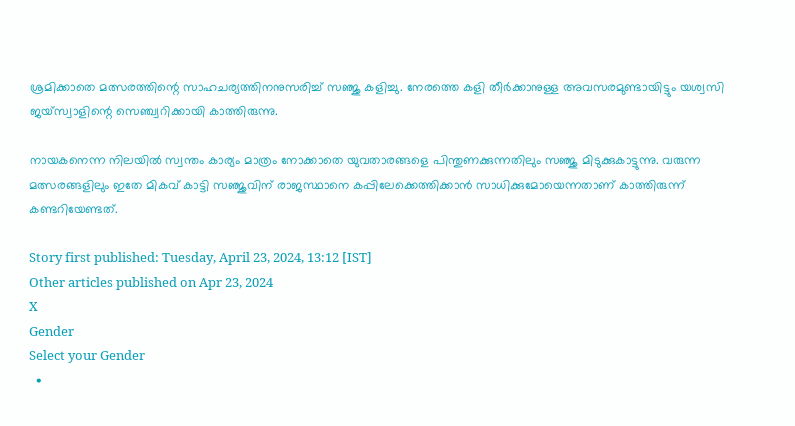ശ്രമിക്കാതെ മത്സരത്തിന്റെ സാഹചര്യത്തിനനുസരിച്ച് സഞ്ജു കളിച്ചു. നേരത്തെ കളി തീര്‍ക്കാനുള്ള അവസരമുണ്ടായിട്ടും യശ്വസി ജയ്‌സ്വാളിന്റെ സെഞ്ച്വറിക്കായി കാത്തിരുന്നു.

നായകനെന്ന നിലയില്‍ സ്വന്തം കാര്യം മാത്രം നോക്കാതെ യുവതാരങ്ങളെ പിന്തുണക്കുന്നതിലും സഞ്ജു മിടുക്കുകാട്ടുന്നു. വരുന്ന മത്സരങ്ങളിലും ഇതേ മികവ് കാട്ടി സഞ്ജുവിന് രാജസ്ഥാനെ കപ്പിലേക്കെത്തിക്കാന്‍ സാധിക്കുമോയെന്നതാണ് കാത്തിരുന്ന് കണ്ടറിയേണ്ടത്.

Story first published: Tuesday, April 23, 2024, 13:12 [IST]
Other articles published on Apr 23, 2024
X
Gender
Select your Gender
  •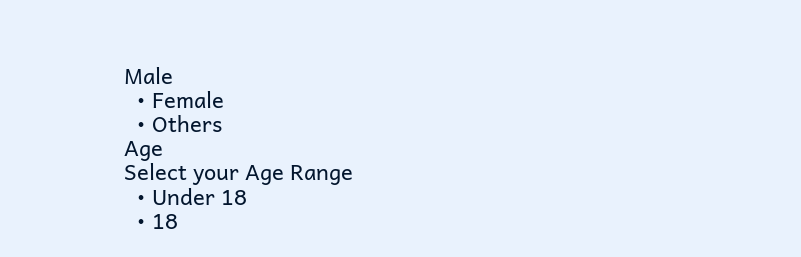Male
  • Female
  • Others
Age
Select your Age Range
  • Under 18
  • 18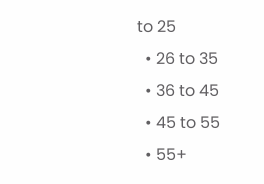to 25
  • 26 to 35
  • 36 to 45
  • 45 to 55
  • 55+